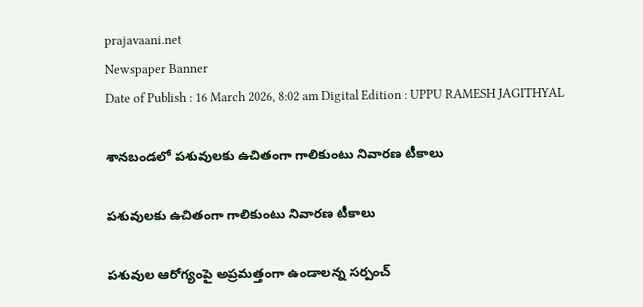prajavaani.net
Newspaper Banner
Date of Publish : 16 March 2026, 8:02 am Digital Edition : UPPU RAMESH JAGITHYAL

శానబండలో పశువులకు ఉచితంగా గాలికుంటు నివారణ టీకాలు

పశువులకు ఉచితంగా గాలికుంటు నివారణ టీకాలు

పశువుల ఆరోగ్యంపై అప్రమత్తంగా ఉండాలన్న సర్పంచ్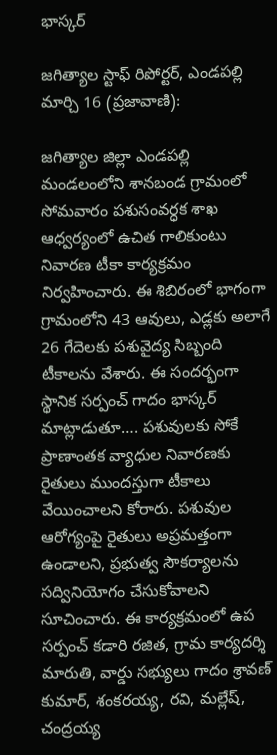భాస్కర్

జగిత్యాల స్టాఫ్ రిపోర్టర్, ఎండపల్లి మార్చి 16 (ప్రజావాణి):

జగిత్యాల జిల్లా ఎండపల్లి మండలంలోని శానబండ గ్రామంలో సోమవారం పశుసంవర్ధక శాఖ ఆధ్వర్యంలో ఉచిత గాలికుంటు నివారణ టీకా కార్యక్రమం నిర్వహించారు. ఈ శిబిరంలో భాగంగా గ్రామంలోని 43 ఆవులు, ఎడ్లకు అలాగే 26 గేదెలకు పశువైద్య సిబ్బంది టీకాలను వేశారు. ఈ సందర్భంగా స్థానిక సర్పంచ్ గాదం భాస్కర్ మాట్లాడుతూ…. పశువులకు సోకే ప్రాణాంతక వ్యాధుల నివారణకు రైతులు ముందస్తుగా టీకాలు వేయించాలని కోరారు. పశువుల ఆరోగ్యంపై రైతులు అప్రమత్తంగా ఉండాలని, ప్రభుత్వ సౌకర్యాలను సద్వినియోగం చేసుకోవాలని సూచించారు. ఈ కార్యక్రమంలో ఉప సర్పంచ్ కడారి రజిత, గ్రామ కార్యదర్శి మారుతి, వార్డు సభ్యులు గాదం శ్రావణ్ కుమార్, శంకరయ్య, రవి, మల్లేష్, చంద్రయ్య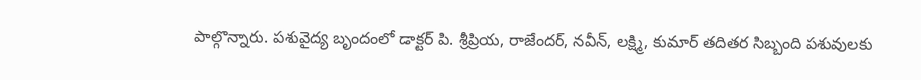పాల్గొన్నారు. పశువైద్య బృందంలో డాక్టర్ పి. శ్రీప్రియ, రాజేందర్, నవీన్, లక్ష్మి, కుమార్ తదితర సిబ్బంది పశువులకు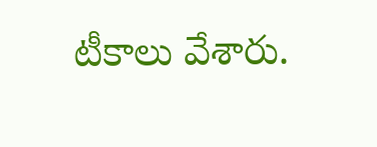టీకాలు వేశారు.